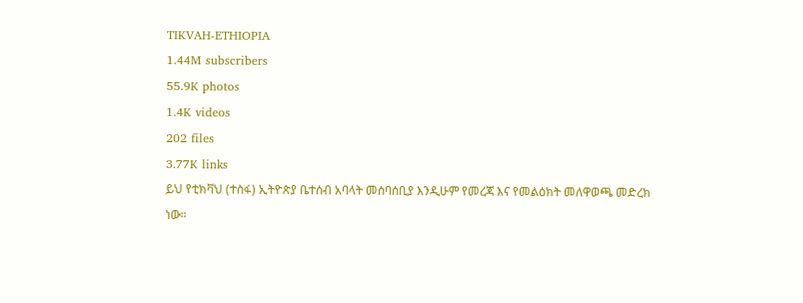TIKVAH-ETHIOPIA
1.44M subscribers
55.9K photos
1.4K videos
202 files
3.77K links
ይህ የቲክቫህ (ተስፋ) ኢትዮጵያ ቤተሰብ አባላት መሰባሰቢያ እንዲሁም የመረጃ እና የመልዕክት መለዋወጫ መድረክ ነው።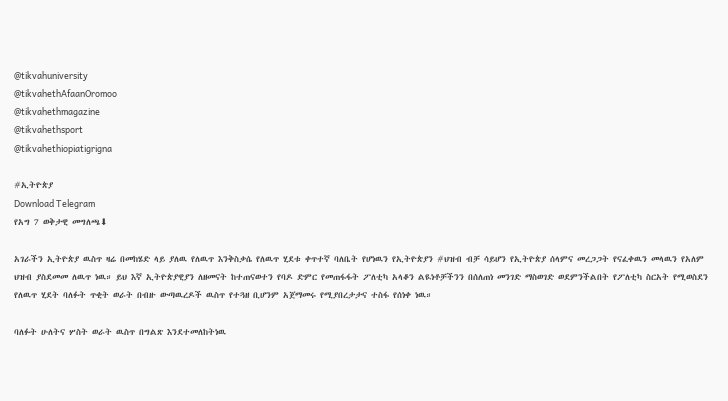@tikvahuniversity
@tikvahethAfaanOromoo
@tikvahethmagazine
@tikvahethsport
@tikvahethiopiatigrigna

#ኢትዮጵያ
Download Telegram
የአግ 7 ወቅታዊ መግለጫ⬇

አገራችን ኢትዮጵያ ዉስጥ ዛሬ በመከሄድ ላይ ያለዉ የለዉጥ እንቅስቃሴ የለዉጥ ሂደቱ ቀጥተኛ ባለቤት የሆነዉን የኢትዮጵያን #ህዝብ ብቻ ሳይሆን የኢትዮጵያ ሰላምና መረጋጋት የናፈቀዉን መላዉን የአለም ህዝብ ያስደመመ ለዉጥ ነዉ። ይህ እኛ ኢትዮጵያዊያን ለዘመናት ከተጠናወተን የባዶ ድምር የመጠፋፋት ፖለቲካ አላቆን ልዪነቶቻችንን በሰለጠነ መንገድ ማስወገድ ወደምንችልበት የፖለቲካ ስርአት የሚወስደን የለዉጥ ሂደት ባለፉት ጥቂት ወራት በብዙ ውጣዉረዶች ዉስጥ የተጓዘ ቢሆንም አጀማመሩ የሚያበረታታና ተስፋ የሰነቀ ነዉ።

ባለፉት ሁለትና ሦስት ወራት ዉስጥ በግልጽ እንደተመለከትነዉ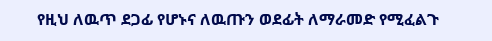የዚህ ለዉጥ ደጋፊ የሆኑና ለዉጡን ወደፊት ለማራመድ የሚፈልጉ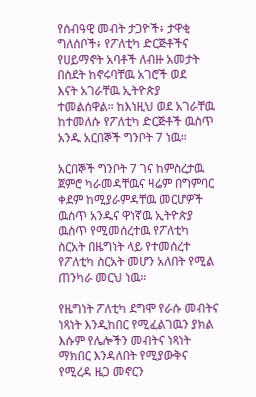የሰብዓዊ መብት ታጋዮች፥ ታዋቂ ግለሰቦች፥ የፖለቲካ ድርጅቶችና የሀይማኖት አባቶች ለብዙ አመታት በስደት ከኖሩባቸዉ አገሮች ወደ
እናት አገራቸዉ ኢትዮጵያ ተመልሰዋል። ከእነዚህ ወደ አገራቸዉ ከተመለሱ የፖለቲካ ድርጅቶች ዉስጥ አንዱ አርበኞች ግንቦት 7 ነዉ።

አርበኞች ግንቦት 7 ገና ከምስረታዉ ጀምሮ ካራመዳቸዉና ዛሬም በግምባር ቀደም ከሚያራምዳቸዉ መርሆዎች ዉስጥ አንዱና ዋነኛዉ ኢትዮጵያ ዉስጥ የሚመሰረተዉ የፖለቲካ ስርአት በዜግነት ላይ የተመሰረተ የፖለቲካ ስርአት መሆን አለበት የሚል ጠንካራ መርህ ነዉ።

የዜግነት ፖለቲካ ደግሞ የራሱ መብትና ነጻነት እንዲከበር የሚፈልገዉን ያክል እሱም የሌሎችን መብትና ነጻነት ማክበር እንዳለበት የሚያውቅና የሚረዳ ዜጋ መኖርን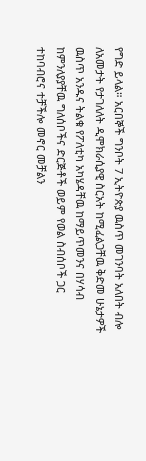የግድ ይላል። አርበኞች ግንቦት 7 ኢትዮጵያ ዉስጥ መገንባት አለበት ብሎ ለአመታት የታገለለት ዲሞክራሲያዊ ስርአት ከሚፈልጋቸዉ ቅድመ ሁኔታዎች ዉስጥ አንዱና ትልቁ የፖለቲካ አካሄዳቸዉ ከማይጥመንና በሃሳብ ከምንለያያቸዉ ግለሰቦችና ድርጅቶች ወይም የወል ስብሰቦች ጋር ተከባብሮና ተቻችሎ መኖር መቻልን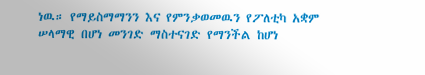ነዉ። የማይስማማንን እና የምንቃወመዉን የፖለቲካ አቋም ሠላማዊ በሆነ መንገድ ማስተናገድ የማንችል ከሆነ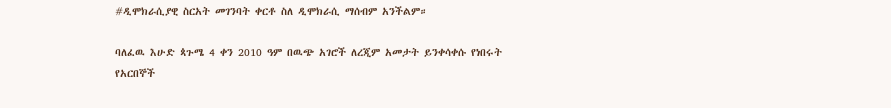#ዲሞክራሲያዊ ስርአት መገንባት ቀርቶ ስለ ዲሞክራሲ ማሰብም አንችልም።

ባለፈዉ እሁድ ጳጉሜ 4 ቀን 2010 ዓም በዉጭ አገሮች ለረጂም አመታት ይንቀሳቀሱ የነበሩት የአርበኞች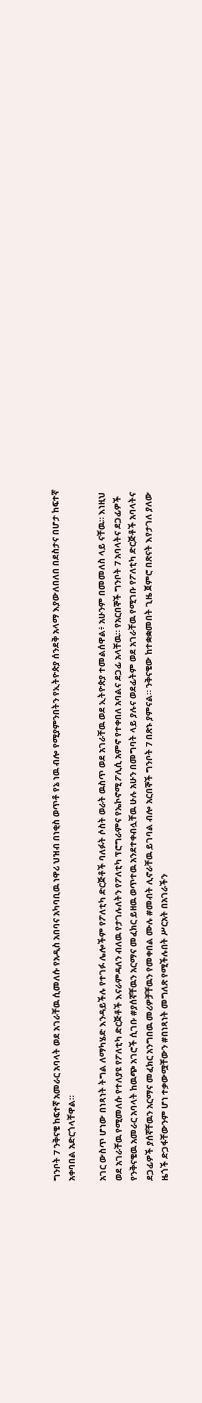ግንቦት 7 ንቅናቄ ከፍተኛ አመራር አባላት ወደ አገራቸዉ ሲመለሱ የአዲስ አበባና አካባቢዉ ነዋሪ ህዝብ በነቂስ ወጥቶ የኔ ነዉ ብሎ የሚያምንበትን የኢትዮጵያ ሰንደቅ አላማ እያውለበለበ በደስታና በሆታ ከፍተኛ አቀባበል አድርጎላቸዋል።

አገር ውስጥ ሆነው በነጻነት ትግል ለማካሄድ እንዳይችሉ የተገፉ ሌሎችም የፖለቲካ ድርጅቶች ባለፉት ሶስት ወራት ዉስጥ ወደ አገራቸዉ ወደ ኢትዮጵያ ተመልሰዋል፥ አሁንም በመመለስ ላይ ናቸዉ። እነዚህ ወደ አገራቸዉ የሚመለሱ የተለያዩ የፖለቲካ ድርጅቶች እናራምዳለን ብለዉ የታገሉለትን የፖለቲካ ፕሮግራምና የኤኮኖሚ ፖሊሲ አምኖ የተቀበለ አባልና ደጋፊ አላቸዉ። የአርበኞች ግንቦት 7 አባላትና ደጋፊዎች የንቅናቄዉ አመራር አባላት ከዉጭ አገሮች ሲገቡ #ያሰኛቸዉን አርማና መፈክር ይዘዉ ወጥተዉ አንደተቀብሏቸዉ ሁሉ አሁን በመግባት ላይ ያሉና ወደፊትም ወደ አገራቸዉ የሚገቡ የፖለቲካ ድርጅቶች አባላትና ደጋፊዎች ያሰኛቸዉን አርማና መፈክር አንግበዉ መሪዎቻቸዉን የመቀበል ሙሉ #መብት ሊኖራቸዉ ይገባል ብሎ አርበኞች ግንቦት 7 በጽኑ ያምናል። ንቅናቄው ከተቋቋመበት ጊዜ ጀምሮ በጽናት እየታገለ ያለው ዜጎች ድጋፋቸውንም ሆነ ተቃውሟቸውን #በነጻነት መግለጽ የሚችሉበት ሥርአት በአገራችን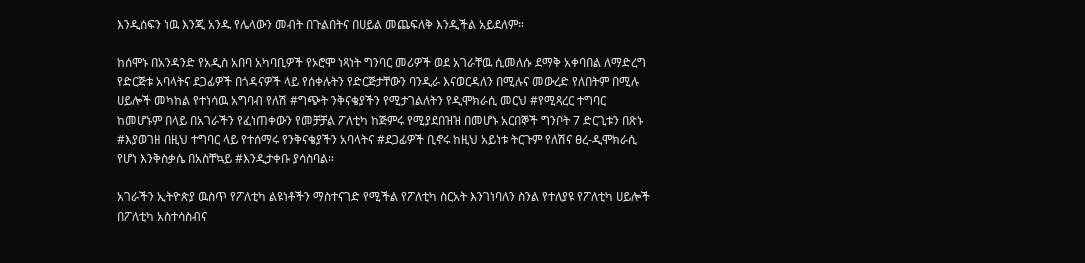እንዲሰፍን ነዉ እንጂ አንዱ የሌላውን መብት በጉልበትና በሀይል መጨፍለቅ እንዲችል አይደለም።

ከሰሞኑ በአንዳንድ የአዲስ አበባ አካባቢዎች የኦሮሞ ነጻነት ግንባር መሪዎች ወደ አገራቸዉ ሲመለሱ ደማቅ አቀባበል ለማድረግ የድርጅቱ አባላትና ደጋፊዎች በጎዳናዎች ላይ የሰቀሉትን የድርጅታቸውን ባንዲራ እናወርዳለን በሚሉና መውረድ የለበትም በሚሉ ሀይሎች መካከል የተነሳዉ አግባብ የለሽ #ግጭት ንቅናቄያችን የሚታገልለትን የዲሞክራሲ መርህ #የሚጻረር ተግባር ከመሆኑም በላይ በአገራችን የፈነጠቀውን የመቻቻል ፖለቲካ ከጅምሩ የሚያደበዝዝ በመሆኑ አርበኞች ግንቦት 7 ድርጊቱን በጽኑ #እያወገዘ በዚህ ተግባር ላይ የተሰማሩ የንቅናቄያችን አባላትና #ደጋፊዎች ቢኖሩ ከዚህ አይነቱ ትርጉም የለሽና ፀረ-ዲሞክራሲ የሆነ እንቅስቃሴ በአስቸኳይ #እንዲታቀቡ ያሳስባል።

አገራችን ኢትዮጵያ ዉስጥ የፖለቲካ ልዩነቶችን ማስተናገድ የሚችል የፖለቲካ ስርአት እንገነባለን ስንል የተለያዩ የፖለቲካ ሀይሎች በፖለቲካ አስተሳስብና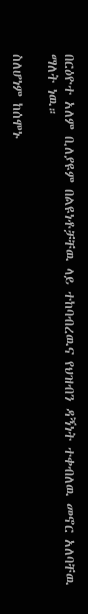በርዕዮተ አለም ቢለያዩም በልዩነቶቻቸዉ ላይ ተከባብረዉና የህዝብን ዳኝነት ተቀብለዉ መኖር አለባቸዉ ማለት ነዉ።

ስለሆነም ከሰሞኑ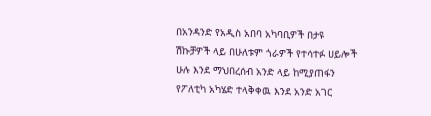በአንዳንድ የአዲስ አበባ አካባቢዎች በታዩ ሽኩቻዎች ላይ በሁለቱም ጎራዎች የተሳተፉ ሀይሎች ሁሉ እንደ ማህበረሰብ አንድ ላይ ከሚያጠፋን የፖለቲካ አካሄድ ተላቅቀዉ እንደ አንድ አገር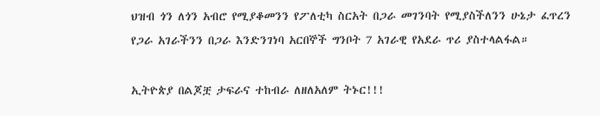ህዝብ ጎን ለጎን አብሮ የሚያቆመንን የፖለቲካ ስርአት በጋራ መገንባት የሚያስችለንን ሁኔታ ፈጥረን የጋራ አገራችንን በጋራ እንድንገነባ አርበኞች ግንቦት 7 አገራዊ የአደራ ጥሪ ያስተላልፋል።

ኢትዮጵያ በልጆቿ ታፍራና ተከብራ ለዘለአለም ትኑር!!!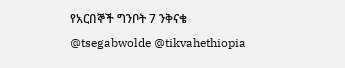የአርበኞች ግንቦት 7 ንቅናቄ
@tsegabwolde @tikvahethiopia